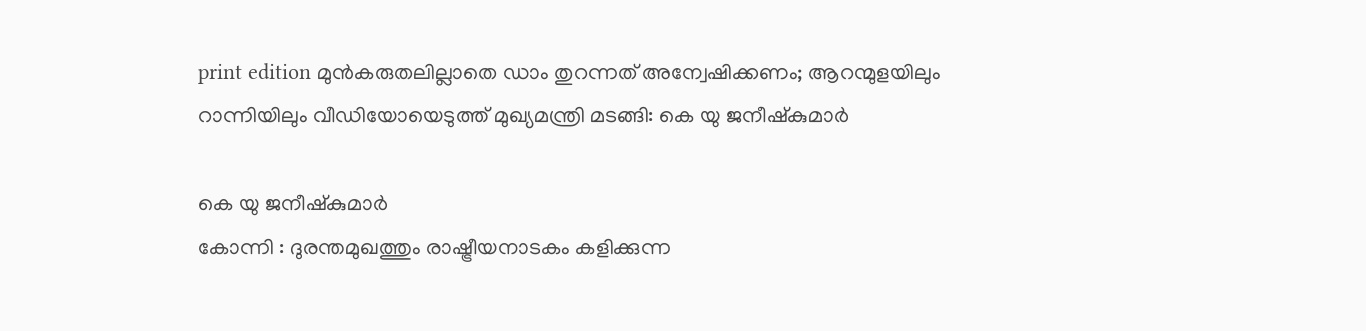print edition മുൻകരുതലില്ലാതെ ഡാം തുറന്നത് അന്വേഷിക്കണം; ആറന്മുളയിലും റാന്നിയിലും വീഡിയോയെടുത്ത് മുഖ്യമന്ത്രി മടങ്ങി: കെ യു ജനീഷ്കുമാർ

കെ യു ജനീഷ്കുമാർ
കോന്നി : ദുരന്തമുഖത്തും രാഷ്ട്രീയനാടകം കളിക്കുന്ന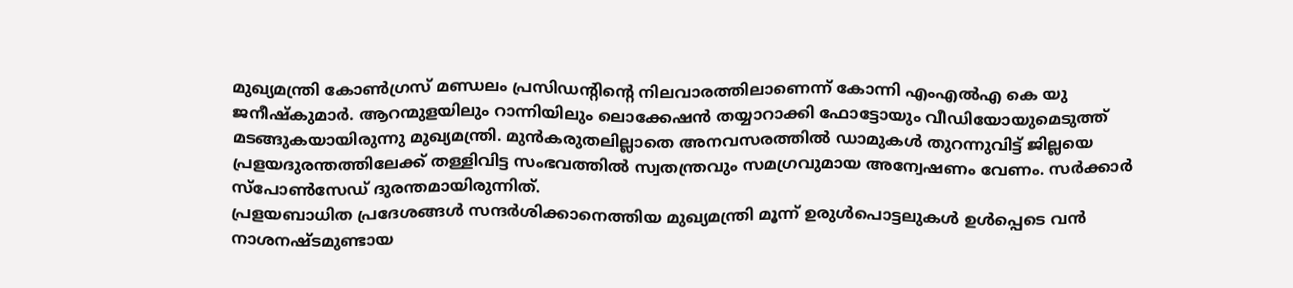മുഖ്യമന്ത്രി കോൺഗ്രസ് മണ്ഡലം പ്രസിഡന്റിന്റെ നിലവാരത്തിലാണെന്ന് കോന്നി എംഎൽഎ കെ യു ജനീഷ്കുമാർ. ആറന്മുളയിലും റാന്നിയിലും ലൊക്കേഷൻ തയ്യാറാക്കി ഫോട്ടോയും വീഡിയോയുമെടുത്ത് മടങ്ങുകയായിരുന്നു മുഖ്യമന്ത്രി. മുൻകരുതലില്ലാതെ അനവസരത്തിൽ ഡാമുകൾ തുറന്നുവിട്ട് ജില്ലയെ പ്രളയദുരന്തത്തിലേക്ക് തള്ളിവിട്ട സംഭവത്തിൽ സ്വതന്ത്രവും സമഗ്രവുമായ അന്വേഷണം വേണം. സർക്കാർ സ്പോൺസേഡ് ദുരന്തമായിരുന്നിത്.
പ്രളയബാധിത പ്രദേശങ്ങൾ സന്ദർശിക്കാനെത്തിയ മുഖ്യമന്ത്രി മൂന്ന് ഉരുൾപൊട്ടലുകൾ ഉൾപ്പെടെ വൻ നാശനഷ്ടമുണ്ടായ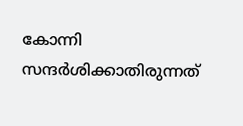കോന്നി സന്ദർശിക്കാതിരുന്നത്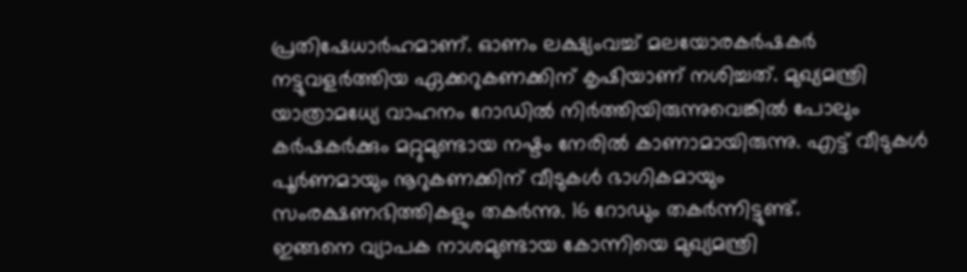പ്രതിഷേധാർഹമാണ്. ഓണം ലക്ഷ്യംവച്ച് മലയോരകർഷകർ നട്ടുവളർത്തിയ ഏക്കറുകണക്കിന് കൃഷിയാണ് നശിച്ചത്. മുഖ്യമന്ത്രി യാത്രാമധ്യേ വാഹനം റോഡിൽ നിർത്തിയിരുന്നുവെങ്കിൽ പോലും കർഷകർക്കും മറ്റുമുണ്ടായ നഷ്ടം നേരിൽ കാണാമായിരുന്നു. എട്ട് വീടുകൾ പൂർണമായും നൂറുകണക്കിന് വീടുകൾ ഭാഗികമായും സംരക്ഷണഭിത്തികളും തകർന്നു. 16 റോഡും തകർന്നിട്ടുണ്ട്.
ഇങ്ങനെ വ്യാപക നാശമുണ്ടായ കോന്നിയെ മുഖ്യമന്ത്രി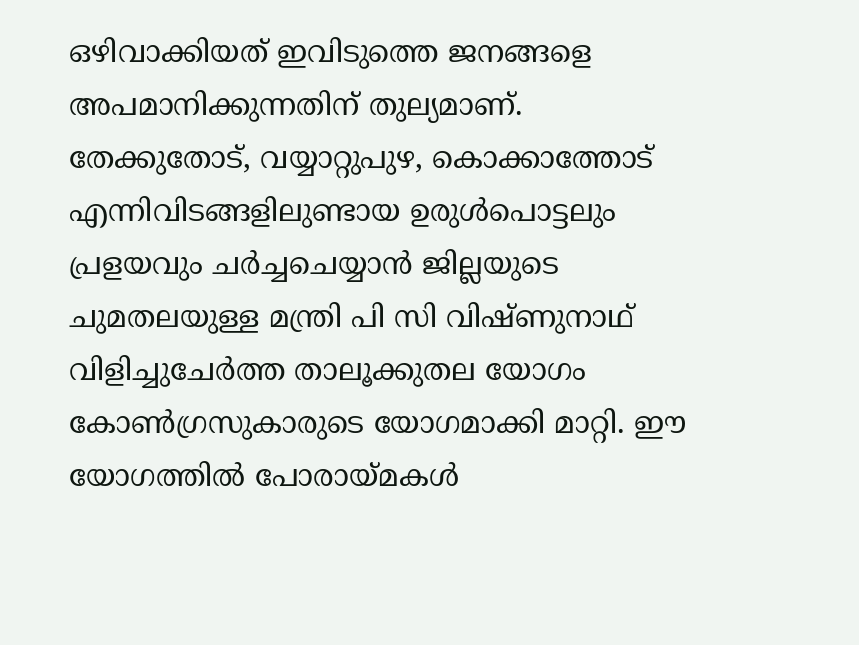ഒഴിവാക്കിയത് ഇവിടുത്തെ ജനങ്ങളെ അപമാനിക്കുന്നതിന് തുല്യമാണ്. തേക്കുതോട്, വയ്യാറ്റുപുഴ, കൊക്കാത്തോട് എന്നിവിടങ്ങളിലുണ്ടായ ഉരുൾപൊട്ടലും പ്രളയവും ചർച്ചചെയ്യാൻ ജില്ലയുടെ ചുമതലയുള്ള മന്ത്രി പി സി വിഷ്ണുനാഥ് വിളിച്ചുചേർത്ത താലൂക്കുതല യോഗം കോൺഗ്രസുകാരുടെ യോഗമാക്കി മാറ്റി. ഈ യോഗത്തിൽ പോരായ്മകൾ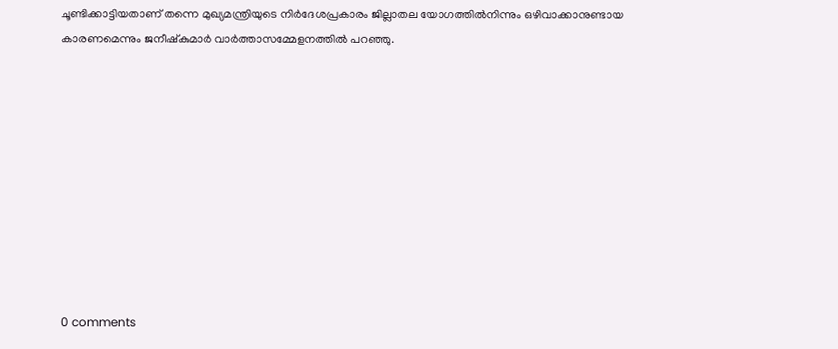ചൂണ്ടിക്കാട്ടിയതാണ് തന്നെ മുഖ്യമന്ത്രിയുടെ നിർദേശപ്രകാരം ജില്ലാതല യോഗത്തിൽനിന്നും ഒഴിവാക്കാനുണ്ടായ കാരണമെന്നും ജനീഷ്കുമാർ വാർത്താസമ്മേളനത്തിൽ പറഞ്ഞു.










0 comments